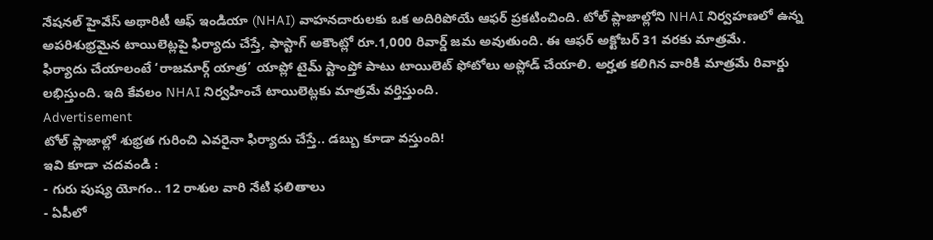నేషనల్ హైవేస్ అథారిటీ ఆఫ్ ఇండియా (NHAI) వాహనదారులకు ఒక అదిరిపోయే ఆఫర్ ప్రకటించింది. టోల్ ప్లాజాల్లోని NHAI నిర్వహణలో ఉన్న అపరిశుభ్రమైన టాయిలెట్లపై ఫిర్యాదు చేస్తే, ఫాస్టాగ్ అకౌంట్లో రూ.1,000 రివార్డ్ జమ అవుతుంది. ఈ ఆఫర్ అక్టోబర్ 31 వరకు మాత్రమే.
ఫిర్యాదు చేయాలంటే ‘రాజమార్గ్ యాత్ర’ యాప్లో టైమ్ స్టాంప్తో పాటు టాయిలెట్ ఫోటోలు అప్లోడ్ చేయాలి. అర్హత కలిగిన వారికి మాత్రమే రివార్డు లభిస్తుంది. ఇది కేవలం NHAI నిర్వహించే టాయిలెట్లకు మాత్రమే వర్తిస్తుంది.
Advertisement
టోల్ ప్లాజాల్లో శుభ్రత గురించి ఎవరైనా ఫిర్యాదు చేస్తే.. డబ్బు కూడా వస్తుంది!
ఇవి కూడా చదవండి :
- గురు పుష్య యోగం.. 12 రాశుల వారి నేటి ఫలితాలు
- ఏపీలో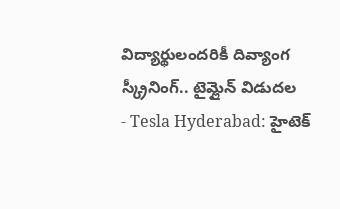విద్యార్థులందరికీ దివ్యాంగ స్క్రీనింగ్.. టైమ్లైన్ విడుదల
- Tesla Hyderabad: హైటెక్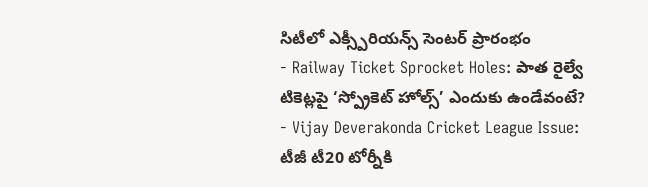సిటీలో ఎక్స్పీరియన్స్ సెంటర్ ప్రారంభం
- Railway Ticket Sprocket Holes: పాత రైల్వే టికెట్లపై ‘స్ప్రోకెట్ హోల్స్’ ఎందుకు ఉండేవంటే?
- Vijay Deverakonda Cricket League Issue: టీజీ టీ20 టోర్నీకి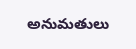అనుమతులు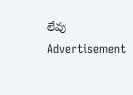లేవు
Advertisement